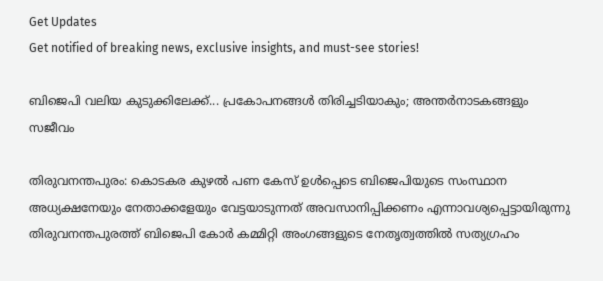Get Updates
Get notified of breaking news, exclusive insights, and must-see stories!

ബിജെപി വലിയ കുടുക്കിലേക്ക്... പ്രകോപനങ്ങള്‍ തിരിച്ചടിയാകും; അന്തര്‍നാടകങ്ങളും സജീവം

തിരുവനന്തപുരം: കൊടകര കുഴല്‍ പണ കേസ് ഉള്‍പ്പെടെ ബിജെപിയുടെ സംസ്ഥാന അധ്യക്ഷനേയും നേതാക്കളേയും വേട്ടയാടുന്നത് അവസാനിപ്പിക്കണം എന്നാവശ്യപ്പെട്ടായിരുന്നു തിരുവനന്തപുരത്ത് ബിജെപി കോര്‍ കമ്മിറ്റി അംഗങ്ങളുടെ നേതൃത്വത്തില്‍ സത്യഗ്രഹം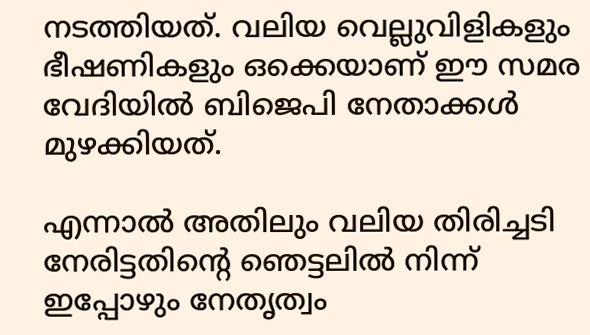നടത്തിയത്. വലിയ വെല്ലുവിളികളും ഭീഷണികളും ഒക്കെയാണ് ഈ സമര വേദിയില്‍ ബിജെപി നേതാക്കള്‍ മുഴക്കിയത്.

എന്നാല്‍ അതിലും വലിയ തിരിച്ചടി നേരിട്ടതിന്റെ ഞെട്ടലില്‍ നിന്ന് ഇപ്പോഴും നേതൃത്വം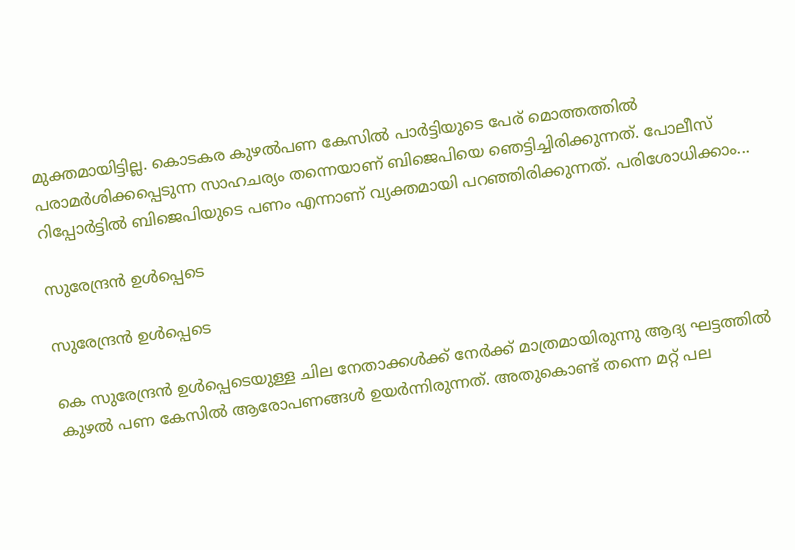മുക്തമായിട്ടില്ല. കൊടകര കുഴല്‍പണ കേസില്‍ പാര്‍ട്ടിയുടെ പേര് മൊത്തത്തില്‍ പരാമര്‍ശിക്കപ്പെടുന്ന സാഹചര്യം തന്നെയാണ് ബിജെപിയെ ഞെട്ടിച്ചിരിക്കുന്നത്. പോലീസ് റിപ്പോര്‍ട്ടില്‍ ബിജെപിയുടെ പണം എന്നാണ് വ്യക്തമായി പറഞ്ഞിരിക്കുന്നത്. പരിശോധിക്കാം...

സുരേന്ദ്രന്‍ ഉള്‍പ്പെടെ

സുരേന്ദ്രന്‍ ഉള്‍പ്പെടെ

കെ സുരേന്ദ്രന്‍ ഉള്‍പ്പെടെയുള്ള ചില നേതാക്കള്‍ക്ക് നേര്‍ക്ക് മാത്രമായിരുന്നു ആദ്യ ഘട്ടത്തില്‍ കുഴല്‍ പണ കേസില്‍ ആരോപണങ്ങള്‍ ഉയര്‍ന്നിരുന്നത്. അതുകൊണ്ട് തന്നെ മറ്റ് പല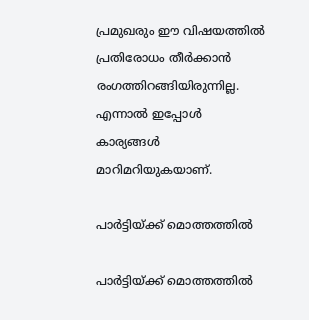പ്രമുഖരും ഈ വിഷയത്തില്‍ പ്രതിരോധം തീര്‍ക്കാന്‍ രംഗത്തിറങ്ങിയിരുന്നില്ല. എന്നാല്‍ ഇപ്പോള്‍ കാര്യങ്ങള്‍ മാറിമറിയുകയാണ്.

പാര്‍ട്ടിയ്ക്ക് മൊത്തത്തില്‍

പാര്‍ട്ടിയ്ക്ക് മൊത്തത്തില്‍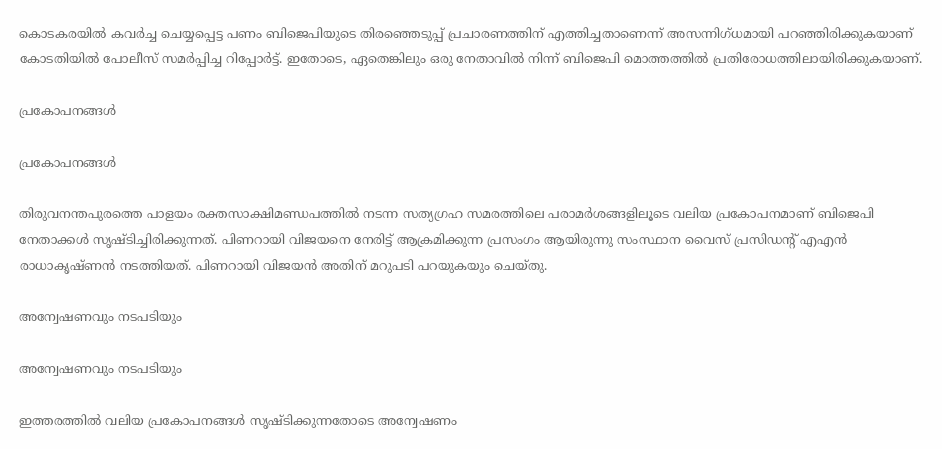കൊടകരയില്‍ കവര്‍ച്ച ചെയ്യപ്പെട്ട പണം ബിജെപിയുടെ തിരഞ്ഞെടുപ്പ് പ്രചാരണത്തിന് എത്തിച്ചതാണെന്ന് അസന്നിഗ്ധമായി പറഞ്ഞിരിക്കുകയാണ് കോടതിയില്‍ പോലീസ് സമര്‍പ്പിച്ച റിപ്പോര്‍ട്ട്. ഇതോടെ, ഏതെങ്കിലും ഒരു നേതാവില്‍ നിന്ന് ബിജെപി മൊത്തത്തില്‍ പ്രതിരോധത്തിലായിരിക്കുകയാണ്.

പ്രകോപനങ്ങള്‍

പ്രകോപനങ്ങള്‍

തിരുവനന്തപുരത്തെ പാളയം രക്തസാക്ഷിമണ്ഡപത്തില്‍ നടന്ന സത്യഗ്രഹ സമരത്തിലെ പരാമര്‍ശങ്ങളിലൂടെ വലിയ പ്രകോപനമാണ് ബിജെപി നേതാക്കള്‍ സൃഷ്ടിച്ചിരിക്കുന്നത്. പിണറായി വിജയനെ നേരിട്ട് ആക്രമിക്കുന്ന പ്രസംഗം ആയിരുന്നു സംസ്ഥാന വൈസ് പ്രസിഡന്റ് എഎന്‍ രാധാകൃഷ്ണന്‍ നടത്തിയത്. പിണറായി വിജയന്‍ അതിന് മറുപടി പറയുകയും ചെയ്തു.

അന്വേഷണവും നടപടിയും

അന്വേഷണവും നടപടിയും

ഇത്തരത്തില്‍ വലിയ പ്രകോപനങ്ങള്‍ സൃഷ്ടിക്കുന്നതോടെ അന്വേഷണം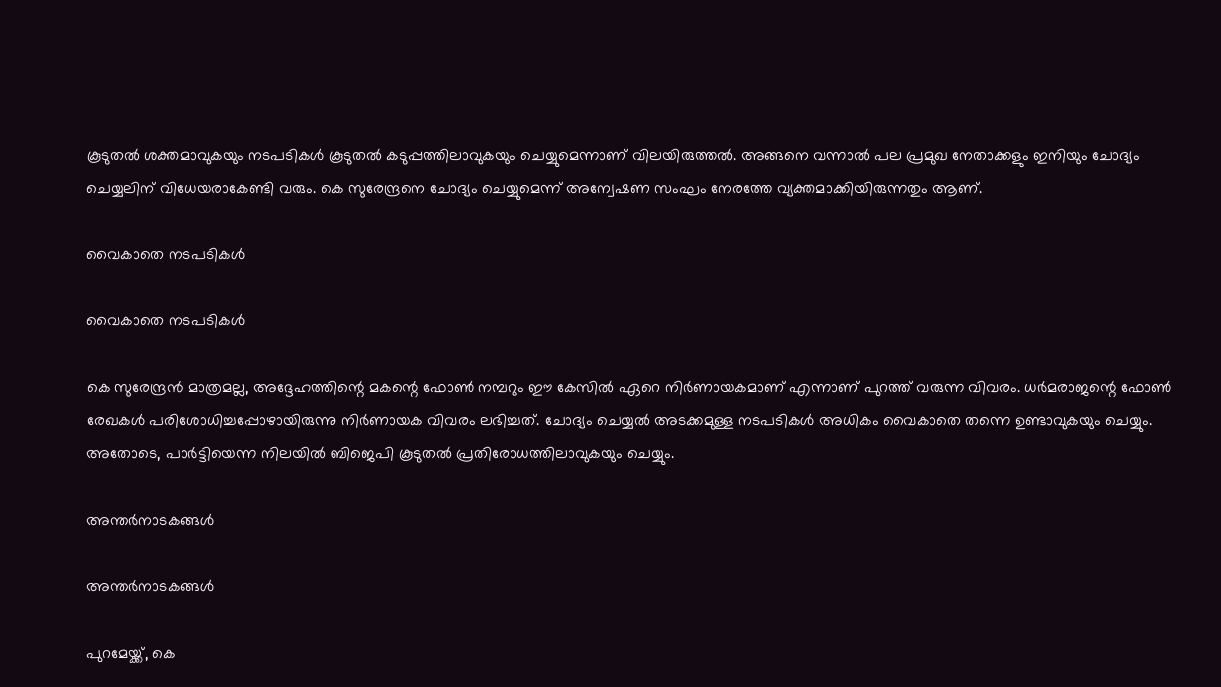കൂടുതല്‍ ശക്തമാവുകയും നടപടികള്‍ കൂടുതല്‍ കടുപ്പത്തിലാവുകയും ചെയ്യുമെന്നാണ് വിലയിരുത്തല്‍. അങ്ങനെ വന്നാല്‍ പല പ്രമുഖ നേതാക്കളും ഇനിയും ചോദ്യം ചെയ്യലിന് വിധേയരാകേണ്ടി വരും. കെ സുരേന്ദ്രനെ ചോദ്യം ചെയ്യുമെന്ന് അന്വേഷണ സംഘം നേരത്തേ വ്യക്തമാക്കിയിരുന്നതും ആണ്.

വൈകാതെ നടപടികള്‍

വൈകാതെ നടപടികള്‍

കെ സുരേന്ദ്രന്‍ മാത്രമല്ല, അദ്ദേഹത്തിന്റെ മകന്റെ ഫോണ്‍ നമ്പറും ഈ കേസില്‍ ഏറെ നിര്‍ണായകമാണ് എന്നാണ് പുറത്ത് വരുന്ന വിവരം. ധര്‍മരാജന്റെ ഫോണ്‍ രേഖകള്‍ പരിശോധിച്ചപ്പോഴായിരുന്നു നിര്‍ണായക വിവരം ലഭിച്ചത്. ചോദ്യം ചെയ്യല്‍ അടക്കമുള്ള നടപടികള്‍ അധികം വൈകാതെ തന്നെ ഉണ്ടാവുകയും ചെയ്യും. അതോടെ, പാര്‍ട്ടിയെന്ന നിലയില്‍ ബിജെപി കൂടുതല്‍ പ്രതിരോധത്തിലാവുകയും ചെയ്യും.

അന്തര്‍നാടകങ്ങള്‍

അന്തര്‍നാടകങ്ങള്‍

പുറമേയ്ക്ക്, കെ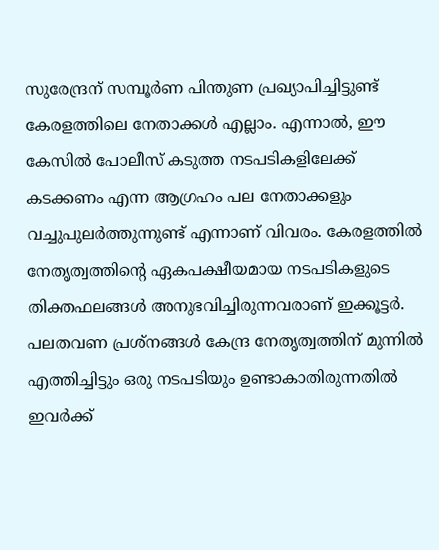സുരേന്ദ്രന് സമ്പൂര്‍ണ പിന്തുണ പ്രഖ്യാപിച്ചിട്ടുണ്ട് കേരളത്തിലെ നേതാക്കള്‍ എല്ലാം. എന്നാല്‍, ഈ കേസില്‍ പോലീസ് കടുത്ത നടപടികളിലേക്ക് കടക്കണം എന്ന ആഗ്രഹം പല നേതാക്കളും വച്ചുപുലര്‍ത്തുന്നുണ്ട് എന്നാണ് വിവരം. കേരളത്തില്‍ നേതൃത്വത്തിന്റെ ഏകപക്ഷീയമായ നടപടികളുടെ തിക്തഫലങ്ങള്‍ അനുഭവിച്ചിരുന്നവരാണ് ഇക്കൂട്ടര്‍. പലതവണ പ്രശ്‌നങ്ങള്‍ കേന്ദ്ര നേതൃത്വത്തിന് മുന്നില്‍ എത്തിച്ചിട്ടും ഒരു നടപടിയും ഉണ്ടാകാതിരുന്നതില്‍ ഇവര്‍ക്ക്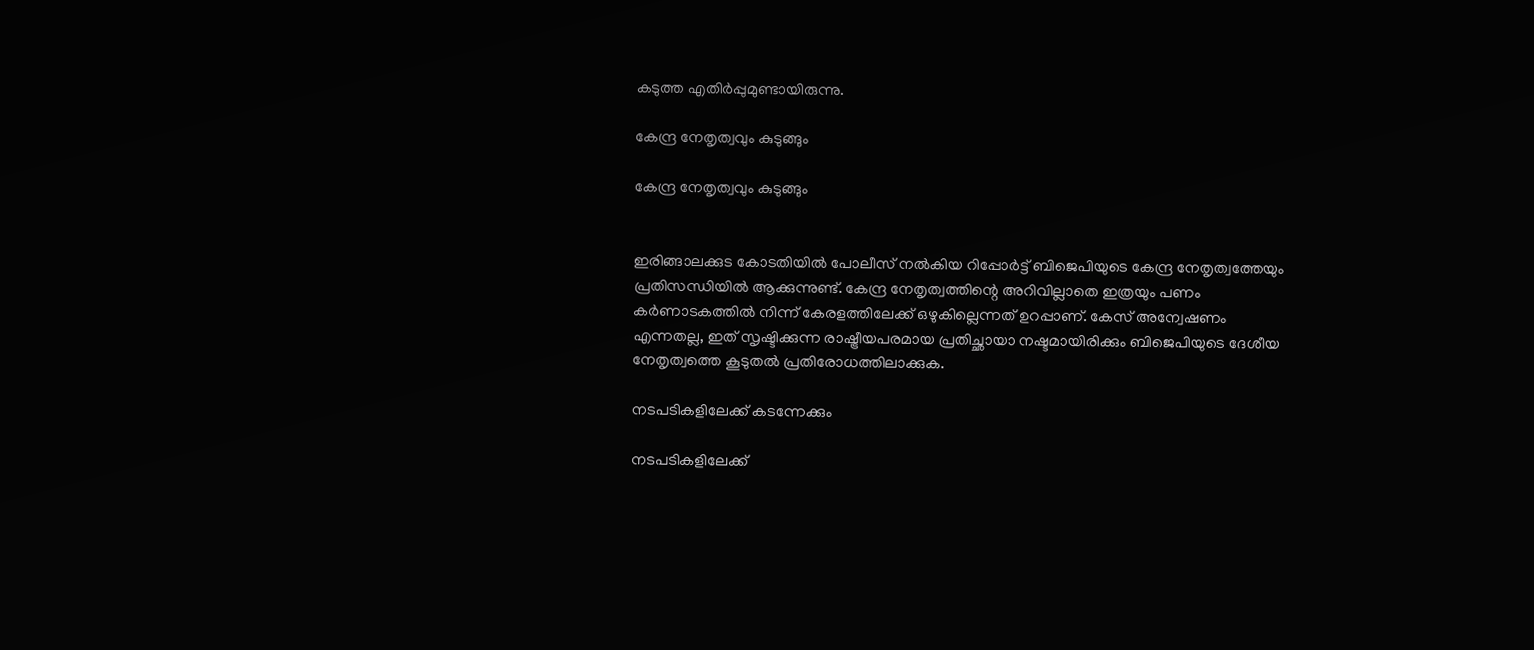കടുത്ത എതിര്‍പ്പുമുണ്ടായിരുന്നു.

കേന്ദ്ര നേതൃത്വവും കുടുങ്ങും

കേന്ദ്ര നേതൃത്വവും കുടുങ്ങും


ഇരിങ്ങാലക്കുട കോടതിയിൽ പോലീസ് നല്‍കിയ റിപ്പോര്‍ട്ട് ബിജെപിയുടെ കേന്ദ്ര നേതൃത്വത്തേയും പ്രതിസന്ധിയില്‍ ആക്കുന്നുണ്ട്. കേന്ദ്ര നേതൃത്വത്തിന്റെ അറിവില്ലാതെ ഇത്രയും പണം കര്‍ണാടകത്തില്‍ നിന്ന് കേരളത്തിലേക്ക് ഒഴുകില്ലെന്നത് ഉറപ്പാണ്. കേസ് അന്വേഷണം എന്നതല്ല, ഇത് സൃഷ്ടിക്കുന്ന രാഷ്ട്രീയപരമായ പ്രതിച്ഛായാ നഷ്ടമായിരിക്കും ബിജെപിയുടെ ദേശീയ നേതൃത്വത്തെ കൂടുതല്‍ പ്രതിരോധത്തിലാക്കുക.

നടപടികളിലേക്ക് കടന്നേക്കും

നടപടികളിലേക്ക്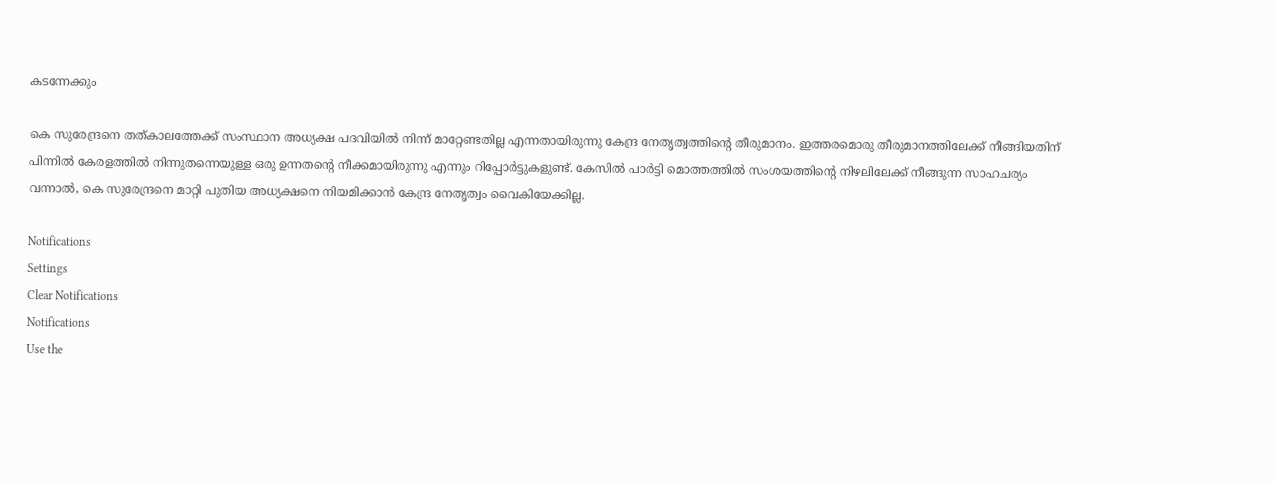കടന്നേക്കും

കെ സുരേന്ദ്രനെ തത്കാലത്തേക്ക് സംസ്ഥാന അധ്യക്ഷ പദവിയില്‍ നിന്ന് മാറ്റേണ്ടതില്ല എന്നതായിരുന്നു കേന്ദ്ര നേതൃത്വത്തിന്റെ തീരുമാനം. ഇത്തരമൊരു തീരുമാനത്തിലേക്ക് നീങ്ങിയതിന് പിന്നില്‍ കേരളത്തില്‍ നിന്നുതന്നെയുള്ള ഒരു ഉന്നതന്റെ നീക്കമായിരുന്നു എന്നും റിപ്പോര്‍ട്ടുകളുണ്ട്. കേസില്‍ പാര്‍ട്ടി മൊത്തത്തില്‍ സംശയത്തിന്റെ നിഴലിലേക്ക് നീങ്ങുന്ന സാഹചര്യം വന്നാല്‍, കെ സുരേന്ദ്രനെ മാറ്റി പുതിയ അധ്യക്ഷനെ നിയമിക്കാന്‍ കേന്ദ്ര നേതൃത്വം വൈകിയേക്കില്ല.

Notifications
Settings
Clear Notifications
Notifications
Use the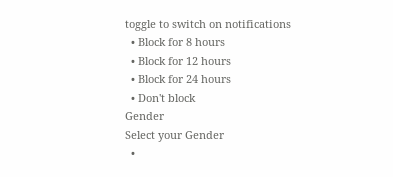toggle to switch on notifications
  • Block for 8 hours
  • Block for 12 hours
  • Block for 24 hours
  • Don't block
Gender
Select your Gender
  •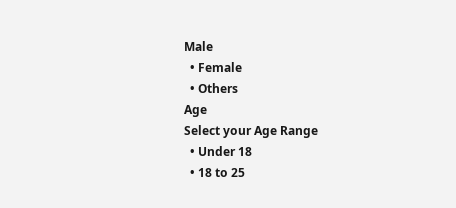Male
  • Female
  • Others
Age
Select your Age Range
  • Under 18
  • 18 to 25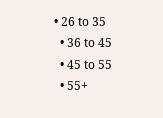• 26 to 35
  • 36 to 45
  • 45 to 55
  • 55+